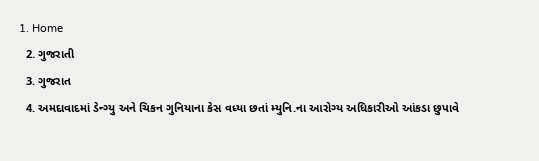1. Home
  2. ગુજરાતી
  3. ગુજરાત
  4. અમદાવાદમાં ડેન્ગ્યુ અને ચિકન ગુનિયાના કેસ વધ્યા છતાં મ્યુનિ.ના આરોગ્ય અધિકારીઓ આંકડા છુપાવે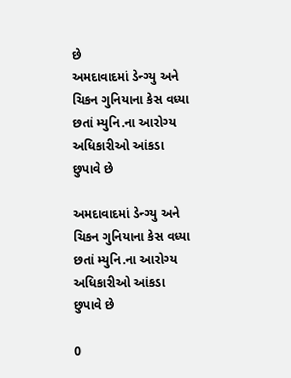છે
અમદાવાદમાં ડેન્ગ્યુ અને ચિકન ગુનિયાના કેસ વધ્યા છતાં મ્યુનિ.ના આરોગ્ય અધિકારીઓ આંકડા છુપાવે છે

અમદાવાદમાં ડેન્ગ્યુ અને ચિકન ગુનિયાના કેસ વધ્યા છતાં મ્યુનિ.ના આરોગ્ય અધિકારીઓ આંકડા છુપાવે છે

0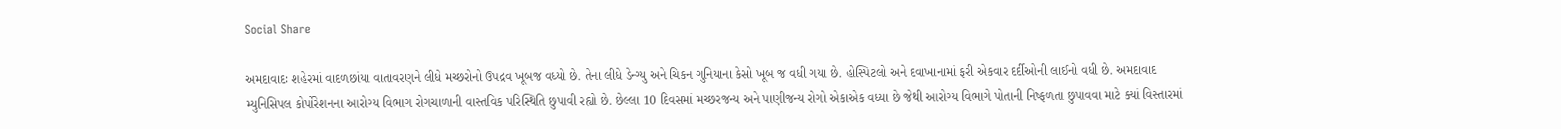Social Share

અમદાવાદઃ શહેરમાં વાદળછાંયા વાતાવરણને લીધે મચ્છરોનો ઉપદ્રવ ખૂબજ વધ્યો છે. તેના લીધે ડેન્ગ્યુ અને ચિકન ગુનિયાના કેસો ખૂબ જ વધી ગયા છે. હોસ્પિટલો અને દવાખાનામાં ફરી એકવાર દર્દીઓની લાઈનો વધી છે. અમદાવાદ મ્યુનિસિપલ કોર્પોરેશનના આરોગ્ય વિભાગ રોગચાળાની વાસ્તવિક પરિસ્થિતિ છુપાવી રહ્યો છે. છેલ્લા 10 દિવસમાં મચ્છરજન્ય અને પાણીજન્ય રોગો એકાએક વધ્યા છે જેથી આરોગ્ય વિભાગે પોતાની નિષ્ફળતા છુપાવવા માટે ક્યાં વિસ્તારમાં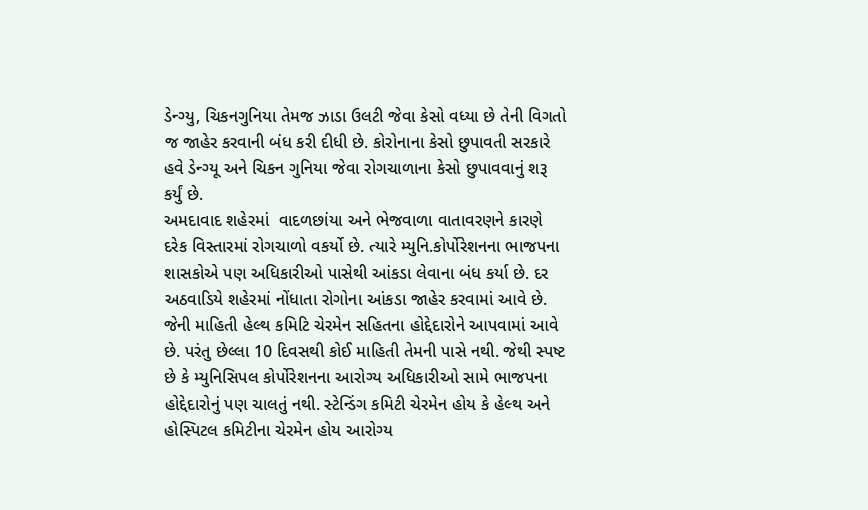ડેન્ગ્યુ, ચિકનગુનિયા તેમજ ઝાડા ઉલટી જેવા કેસો વધ્યા છે તેની વિગતો જ જાહેર કરવાની બંધ કરી દીધી છે. કોરોનાના કેસો છુપાવતી સરકારે હવે ડેન્ગ્યૂ અને ચિકન ગુનિયા જેવા રોગચાળાના કેસો છુપાવવાનું શરૂ કર્યું છે.
અમદાવાદ શહેરમાં  વાદળછાંયા અને ભેજવાળા વાતાવરણને કારણે દરેક વિસ્તારમાં રોગચાળો વકર્યો છે. ત્યારે મ્યુનિ.કોર્પોરેશનના ભાજપના શાસકોએ પણ અધિકારીઓ પાસેથી આંકડા લેવાના બંધ કર્યા છે. દર અઠવાડિયે શહેરમાં નોંધાતા રોગોના આંકડા જાહેર કરવામાં આવે છે. જેની માહિતી હેલ્થ કમિટિ ચેરમેન સહિતના હોદ્દેદારોને આપવામાં આવે છે. પરંતુ છેલ્લા 10 દિવસથી કોઈ માહિતી તેમની પાસે નથી. જેથી સ્પષ્ટ છે કે મ્યુનિસિપલ કોર્પોરેશનના આરોગ્ય અધિકારીઓ સામે ભાજપના હોદ્દેદારોનું પણ ચાલતું નથી. સ્ટેન્ડિંગ કમિટી ચેરમેન હોય કે હેલ્થ અને હોસ્પિટલ કમિટીના ચેરમેન હોય આરોગ્ય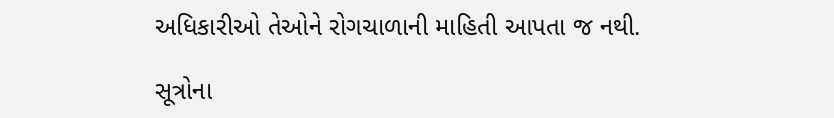અધિકારીઓ તેઓને રોગચાળાની માહિતી આપતા જ નથી.

સૂત્રોના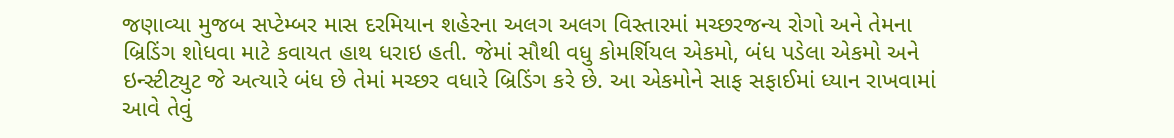જણાવ્યા મુજબ સપ્ટેમ્બર માસ દરમિયાન શહેરના અલગ અલગ વિસ્તારમાં મચ્છરજન્ય રોગો અને તેમના બ્રિડિંગ શોધવા માટે કવાયત હાથ ધરાઇ હતી. જેમાં સૌથી વધુ કોમર્શિયલ એકમો, બંધ પડેલા એકમો અને ઇન્સ્ટીટ્યુટ જે અત્યારે બંધ છે તેમાં મચ્છર વધારે બ્રિડિંગ કરે છે. આ એકમોને સાફ સફાઈમાં ધ્યાન રાખવામાં આવે તેવું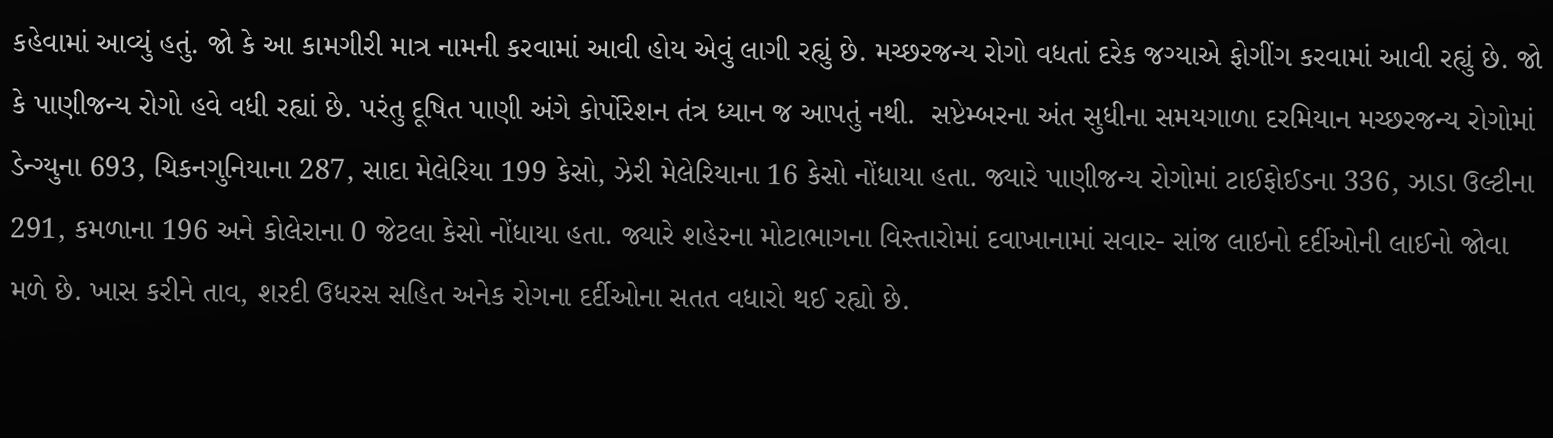કહેવામાં આવ્યું હતું. જો કે આ કામગીરી માત્ર નામની કરવામાં આવી હોય એવું લાગી રહ્યું છે. મચ્છરજન્ય રોગો વધતાં દરેક જગ્યાએ ફોગીંગ કરવામાં આવી રહ્યું છે. જો કે પાણીજન્ય રોગો હવે વધી રહ્યાં છે. પરંતુ દૂષિત પાણી અંગે કોર્પોરેશન તંત્ર ધ્યાન જ આપતું નથી.  સપ્ટેમ્બરના અંત સુધીના સમયગાળા દરમિયાન મચ્છરજન્ય રોગોમાં ડેન્ગ્યુના 693, ચિકનગુનિયાના 287, સાદા મેલેરિયા 199 કેસો, ઝેરી મેલેરિયાના 16 કેસો નોંધાયા હતા. જ્યારે પાણીજન્ય રોગોમાં ટાઈફોઈડના 336, ઝાડા ઉલ્ટીના 291, કમળાના 196 અને કોલેરાના 0 જેટલા કેસો નોંધાયા હતા. જ્યારે શહેરના મોટાભાગના વિસ્તારોમાં દવાખાનામાં સવાર- સાંજ લાઇનો દર્દીઓની લાઈનો જોવા મળે છે. ખાસ કરીને તાવ, શરદી ઉધરસ સહિત અનેક રોગના દર્દીઓના સતત વધારો થઈ રહ્યો છે.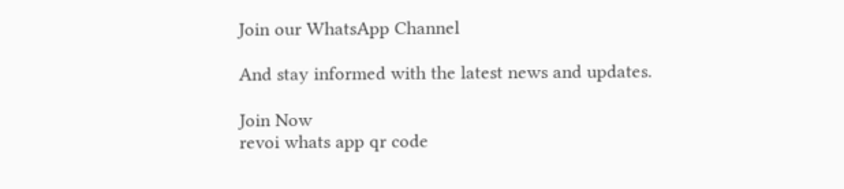Join our WhatsApp Channel

And stay informed with the latest news and updates.

Join Now
revoi whats app qr code